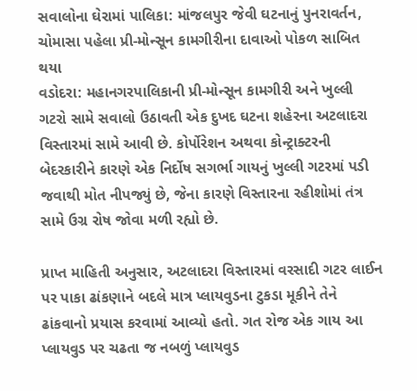સવાલોના ઘેરામાં પાલિકા: માંજલપુર જેવી ઘટનાનું પુનરાવર્તન, ચોમાસા પહેલા પ્રી-મોન્સૂન કામગીરીના દાવાઓ પોકળ સાબિત થયા
વડોદરા: મહાનગરપાલિકાની પ્રી-મોન્સૂન કામગીરી અને ખુલ્લી ગટરો સામે સવાલો ઉઠાવતી એક દુખદ ઘટના શહેરના અટલાદરા વિસ્તારમાં સામે આવી છે. કોર્પોરેશન અથવા કોન્ટ્રાક્ટરની બેદરકારીને કારણે એક નિર્દોષ સગર્ભા ગાયનું ખુલ્લી ગટરમાં પડી જવાથી મોત નીપજ્યું છે, જેના કારણે વિસ્તારના રહીશોમાં તંત્ર સામે ઉગ્ર રોષ જોવા મળી રહ્યો છે.

પ્રાપ્ત માહિતી અનુસાર, અટલાદરા વિસ્તારમાં વરસાદી ગટર લાઈન પર પાકા ઢાંકણાને બદલે માત્ર પ્લાયવુડના ટુકડા મૂકીને તેને ઢાંકવાનો પ્રયાસ કરવામાં આવ્યો હતો. ગત રોજ એક ગાય આ પ્લાયવુડ પર ચઢતા જ નબળું પ્લાયવુડ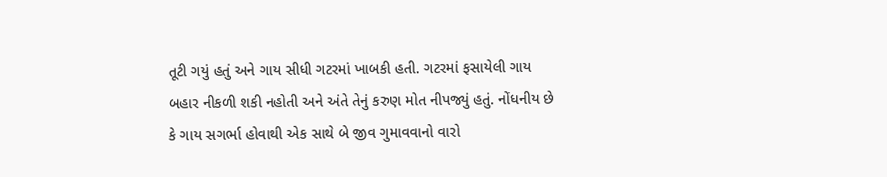તૂટી ગયું હતું અને ગાય સીધી ગટરમાં ખાબકી હતી. ગટરમાં ફસાયેલી ગાય બહાર નીકળી શકી નહોતી અને અંતે તેનું કરુણ મોત નીપજ્યું હતું. નોંધનીય છે કે ગાય સગર્ભા હોવાથી એક સાથે બે જીવ ગુમાવવાનો વારો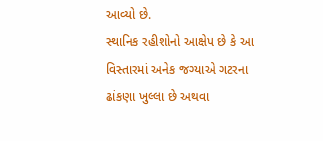આવ્યો છે.
સ્થાનિક રહીશોનો આક્ષેપ છે કે આ વિસ્તારમાં અનેક જગ્યાએ ગટરના ઢાંકણા ખુલ્લા છે અથવા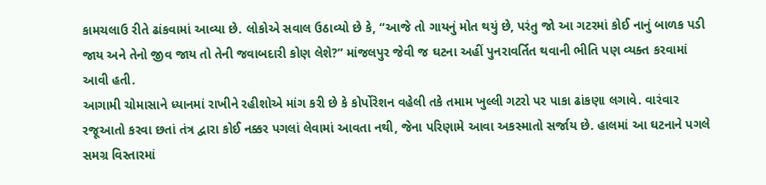કામચલાઉ રીતે ઢાંકવામાં આવ્યા છે. લોકોએ સવાલ ઉઠાવ્યો છે કે, “આજે તો ગાયનું મોત થયું છે, પરંતુ જો આ ગટરમાં કોઈ નાનું બાળક પડી જાય અને તેનો જીવ જાય તો તેની જવાબદારી કોણ લેશે?” માંજલપુર જેવી જ ઘટના અહીં પુનરાવર્તિત થવાની ભીતિ પણ વ્યક્ત કરવામાં આવી હતી.
આગામી ચોમાસાને ધ્યાનમાં રાખીને રહીશોએ માંગ કરી છે કે કોર્પોરેશન વહેલી તકે તમામ ખુલ્લી ગટરો પર પાકા ઢાંકણા લગાવે. વારંવાર રજૂઆતો કરવા છતાં તંત્ર દ્વારા કોઈ નક્કર પગલાં લેવામાં આવતા નથી, જેના પરિણામે આવા અકસ્માતો સર્જાય છે. હાલમાં આ ઘટનાને પગલે સમગ્ર વિસ્તારમાં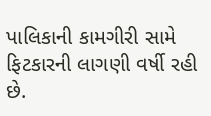પાલિકાની કામગીરી સામે ફિટકારની લાગણી વર્ષી રહી છે.